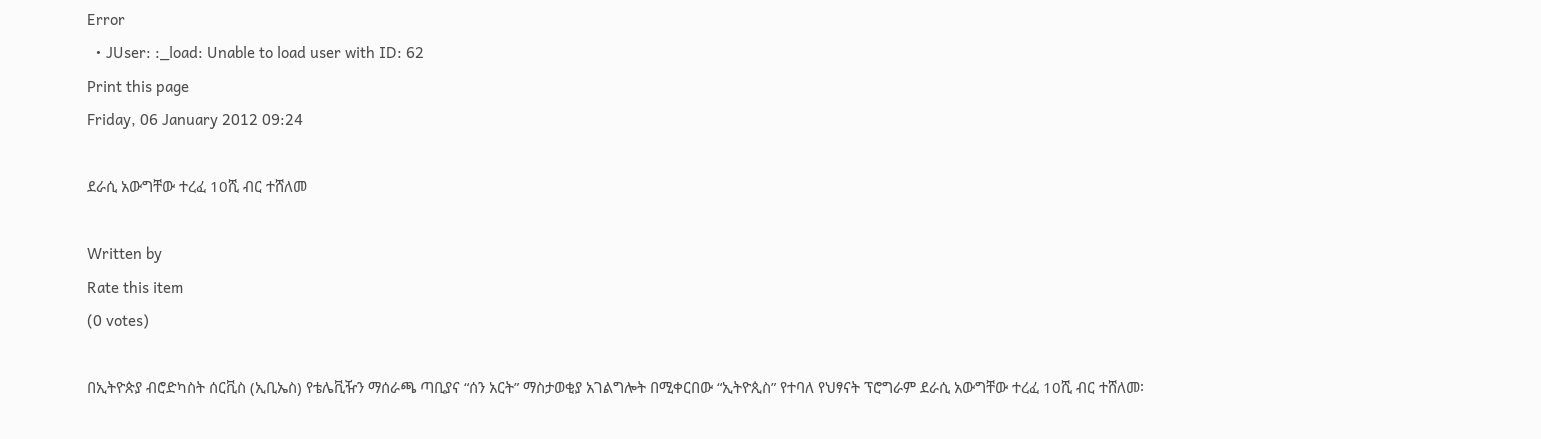Error
  • JUser: :_load: Unable to load user with ID: 62
Print this page
Friday, 06 January 2012 09:24

ደራሲ አውግቸው ተረፈ 10ሺ ብር ተሸለመ

Written by
Rate this item
(0 votes)

በኢትዮጵያ ብሮድካስት ሰርቪስ (ኢቢኤስ) የቴሌቪዥን ማሰራጫ ጣቢያና “ሰን አርት” ማስታወቂያ አገልግሎት በሚቀርበው “ኢትዮጲስ” የተባለ የህፃናት ፕሮግራም ደራሲ አውግቸው ተረፈ 10ሺ ብር ተሸለመ፡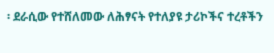፡ ደራሲው የተሸለመው ለሕፃናት የተለያዩ ታሪኮችና ተረቶችን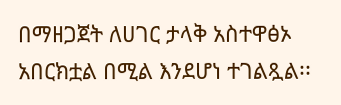በማዘጋጀት ለሀገር ታላቅ አስተዋፅኦ አበርክቷል በሚል እንደሆነ ተገልጿል፡፡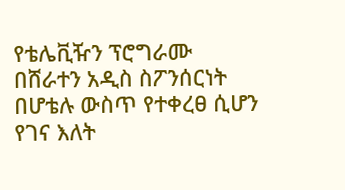የቴሌቪዥን ፕሮግራሙ በሸራተን አዲስ ስፖንሰርነት በሆቴሉ ውስጥ የተቀረፀ ሲሆን የገና እለት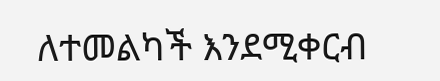ለተመልካች እንደሚቀርብ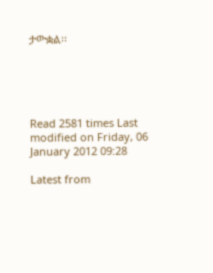ታውቋል፡፡





Read 2581 times Last modified on Friday, 06 January 2012 09:28

Latest from